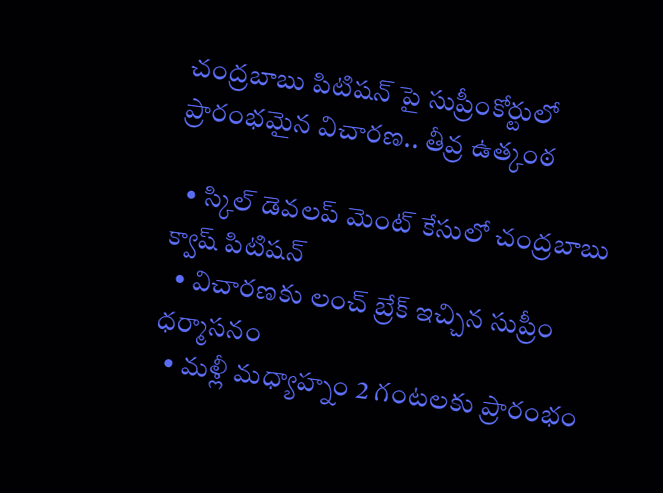చంద్రబాబు పిటిషన్ పై సుప్రీంకోర్టులో ప్రారంభమైన విచారణ.. తీవ్ర ఉత్కంఠ

  • స్కిల్ డెవలప్ మెంట్ కేసులో చంద్రబాబు క్వాష్ పిటిషన్
  • విచారణకు లంచ్ బ్రేక్ ఇచ్చిన సుప్రీం ధర్మాసనం
  • మళ్లీ మధ్యాహ్నం 2 గంటలకు ప్రారంభం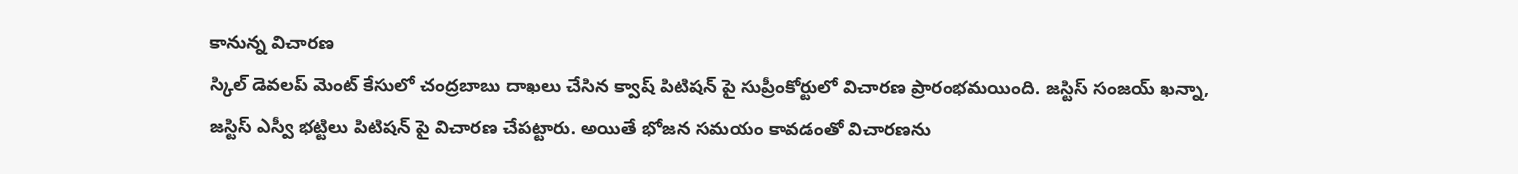కానున్న విచారణ
స్కిల్ డెవలప్ మెంట్ కేసులో చంద్రబాబు దాఖలు చేసిన క్వాష్ పిటిషన్ పై సుప్రీంకోర్టులో విచారణ ప్రారంభమయింది. జస్టిస్ సంజయ్ ఖన్నా, జస్టిస్ ఎస్వీ భట్టిలు పిటిషన్ పై విచారణ చేపట్టారు. అయితే భోజన సమయం కావడంతో విచారణను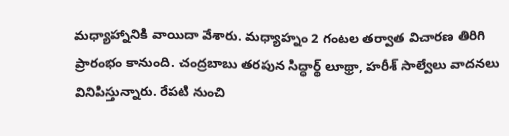మధ్యాహ్నానికి వాయిదా వేశారు. మధ్యాహ్నం 2 గంటల తర్వాత విచారణ తిరిగి ప్రారంభం కానుంది. చంద్రబాబు తరపున సిద్ధార్థ్ లూథ్రా, హరీశ్ సాల్వేలు వాదనలు వినిపిస్తున్నారు. రేపటి నుంచి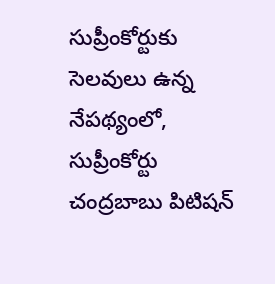సుప్రీంకోర్టుకు సెలవులు ఉన్న నేపథ్యంలో, సుప్రీంకోర్టు చంద్రబాబు పిటిషన్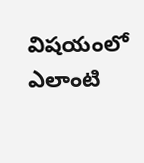విషయంలో ఎలాంటి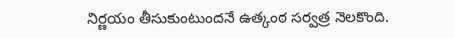నిర్ణయం తీసుకుంటుందనే ఉత్కంఠ సర్వత్ర నెలకొంది.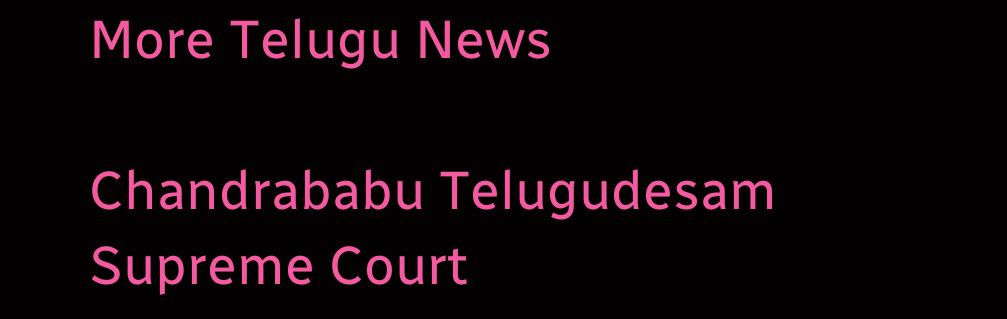More Telugu News

Chandrababu Telugudesam Supreme Court